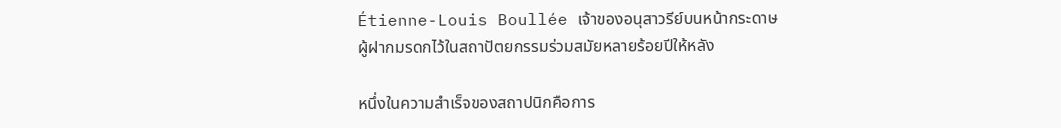Étienne-Louis Boullée เจ้าของอนุสาวรีย์บนหน้ากระดาษ
ผู้ฝากมรดกไว้ในสถาปัตยกรรมร่วมสมัยหลายร้อยปีให้หลัง

หนึ่งในความสำเร็จของสถาปนิกคือการ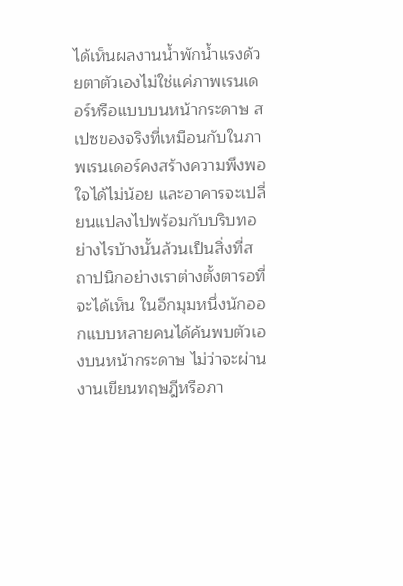ได้เห็นผลงานน้ำพักน้ำแรงด้วยตาตัวเองไม่ใช่แค่ภาพเรนเดอร์หรือแบบบนหน้ากระดาษ สเปซของจริงที่เหมือนกับในภาพเรนเดอร์คงสร้างความพึงพอใจได้ไม่น้อย และอาคารจะเปลี่ยนแปลงไปพร้อมกับบริบทอย่างไรบ้างนั้นล้วนเป็นสิ่งที่สถาปนิกอย่างเราต่างตั้งตารอที่จะได้เห็น ในอีกมุมหนึ่งนักออกแบบหลายคนได้ค้นพบตัวเองบนหน้ากระดาษ ไม่ว่าจะผ่านงานเขียนทฤษฎีหรือภา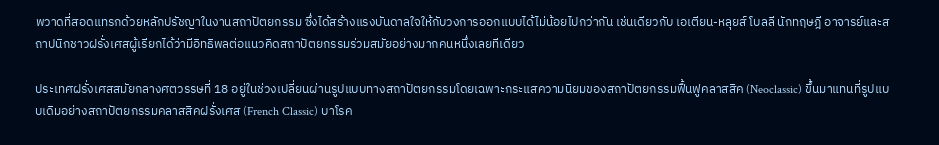พวาดที่สอดแทรกด้วยหลักปรัชญาในงานสถาปัตยกรรม ซึ่งได้สร้างแรงบันดาลใจให้กับวงการออกแบบได้ไม่น้อยไปกว่ากัน เช่นเดียวกับ เอเตียน-หลุยส์ โบลลี นักทฤษฎี อาจารย์และสถาปนิกชาวฝรั่งเศสผู้เรียกได้ว่ามีอิทธิพลต่อแนวคิดสถาปัตยกรรมร่วมสมัยอย่างมากคนหนึ่งเลยทีเดียว

ประเทศฝรั่งเศสสมัยกลางศตวรรษที่ 18 อยู่ในช่วงเปลี่ยนผ่านรูปแบบทางสถาปัตยกรรมโดยเฉพาะกระแสความนิยมของสถาปัตยกรรมฟื้นฟูคลาสสิค (Neoclassic) ขึ้นมาแทนที่รูปแบบเดิมอย่างสถาปัตยกรรมคลาสสิคฝรั่งเศส (French Classic) บาโรค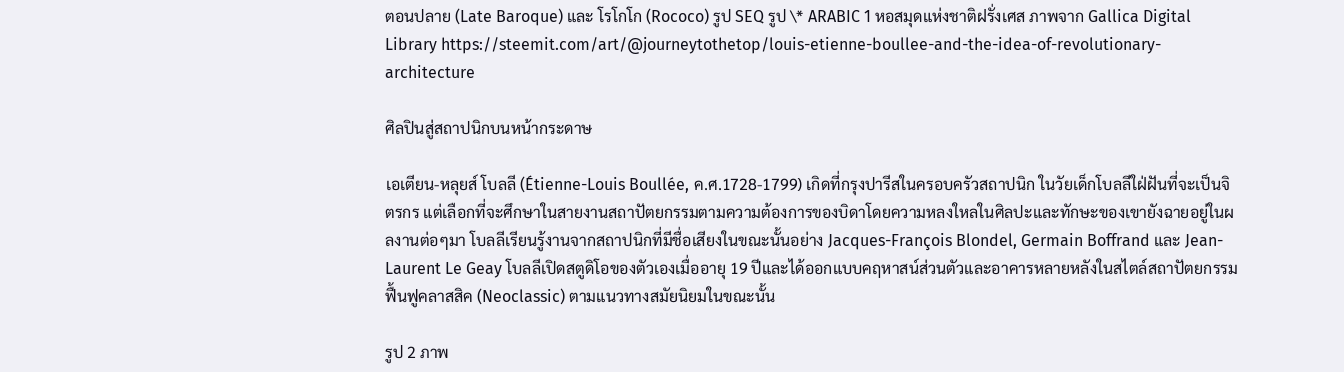ตอนปลาย (Late Baroque) และ โรโกโก (Rococo) รูป SEQ รูป \* ARABIC 1 หอสมุดแห่งชาติฝรั่งเศส ภาพจาก Gallica Digital Library https://steemit.com/art/@journeytothetop/louis-etienne-boullee-and-the-idea-of-revolutionary-architecture

ศิลปินสู่สถาปนิกบนหน้ากระดาษ

เอเตียน-หลุยส์ โบลลี (Étienne-Louis Boullée, ค.ศ.1728-1799) เกิดที่กรุงปารีสในครอบครัวสถาปนิก ในวัยเด็กโบลลีใฝ่ฝันที่จะเป็นจิตรกร แต่เลือกที่จะศึกษาในสายงานสถาปัตยกรรมตามความต้องการของบิดาโดยความหลงใหลในศิลปะและทักษะของเขายังฉายอยู่ในผลงานต่อๆมา โบลลีเรียนรู้งานจากสถาปนิกที่มีชื่อเสียงในขณะนั้นอย่าง Jacques-François Blondel, Germain Boffrand และ Jean-Laurent Le Geay โบลลีเปิดสตูดิโอของตัวเองเมื่ออายุ 19 ปีและได้ออกแบบคฤหาสน์ส่วนตัวและอาคารหลายหลังในสไตล์สถาปัตยกรรมฟื้นฟูคลาสสิค (Neoclassic) ตามแนวทางสมัยนิยมในขณะนั้น

รูป 2 ภาพ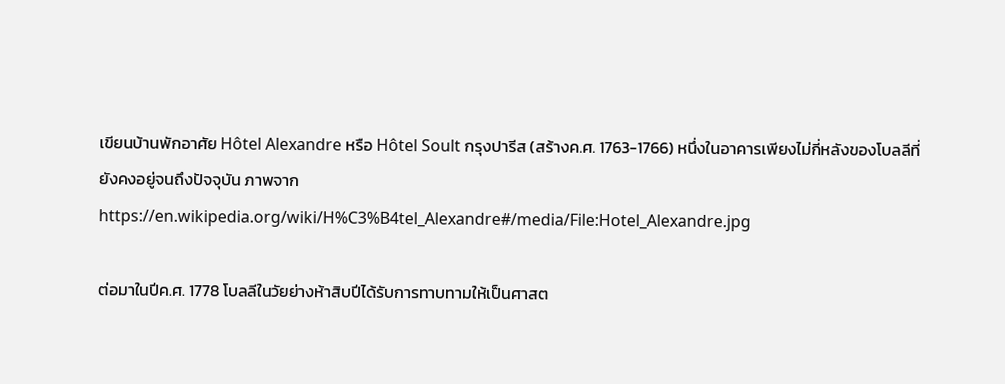เขียนบ้านพักอาศัย Hôtel Alexandre หรือ Hôtel Soult กรุงปารีส (สร้างค.ศ. 1763-1766) หนึ่งในอาคารเพียงไม่กี่หลังของโบลลีที่ยังคงอยู่จนถึงปัจจุบัน ภาพจาก https://en.wikipedia.org/wiki/H%C3%B4tel_Alexandre#/media/File:Hotel_Alexandre.jpg

ต่อมาในปีค.ศ. 1778 โบลลีในวัยย่างห้าสิบปีได้รับการทาบทามให้เป็นศาสต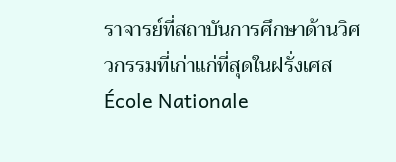ราจารย์ที่สถาบันการศึกษาด้านวิศวกรรมที่เก่าแก่ที่สุดในฝรั่งเศส École Nationale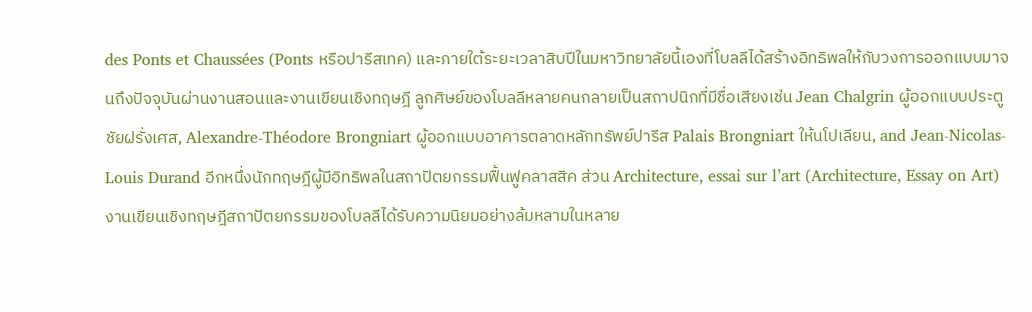des Ponts et Chaussées (Ponts หรือปารีสเทค) และภายใต้ระยะเวลาสิบปีในมหาวิทยาลัยนี้เองที่โบลลีได้สร้างอิทธิพลให้กับวงการออกแบบมาจนถึงปัจจุบันผ่านงานสอนและงานเขียนเชิงทฤษฎี ลูกศิษย์ของโบลลีหลายคนกลายเป็นสถาปนิกที่มีชื่อเสียงเช่น Jean Chalgrin ผู้ออกแบบประตูชัยฝรั่งเศส, Alexandre-Théodore Brongniart ผู้ออกแบบอาคารตลาดหลักทรัพย์ปารีส Palais Brongniart ให้นโปเลียน, and Jean-Nicolas-Louis Durand อีกหนึ่งนักทฤษฎีผู้มีอิทธิพลในสถาปัตยกรรมฟื้นฟูคลาสสิค ส่วน Architecture, essai sur l’art (Architecture, Essay on Art) งานเขียนเชิงทฤษฎีสถาปัตยกรรมของโบลลีได้รับความนิยมอย่างล้มหลามในหลาย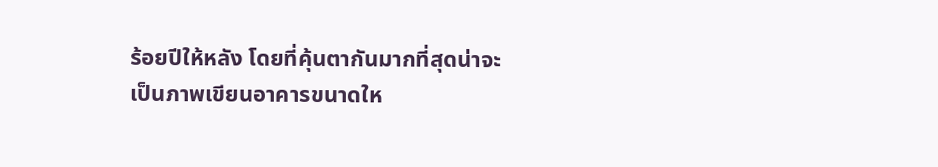ร้อยปีให้หลัง โดยที่คุ้นตากันมากที่สุดน่าจะเป็นภาพเขียนอาคารขนาดให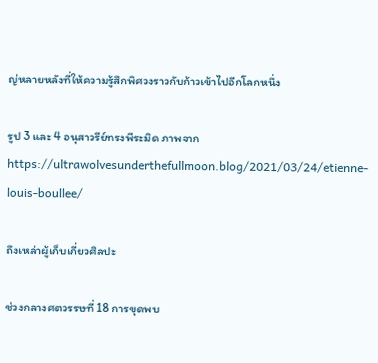ญ่หลายหลังที่ให้ความรู้สึกพิศวงราวกับก้าวเข้าไปอีกโลกหนึ่ง

รูป 3 และ 4 อนุสาวรีย์ทรงพีระมิด ภาพจาก https://ultrawolvesunderthefullmoon.blog/2021/03/24/etienne-louis-boullee/

ถึงเหล่าผู้เก็บเกี่ยวศิลปะ

ช่วงกลางศตวรรษที่ 18 การขุดพบ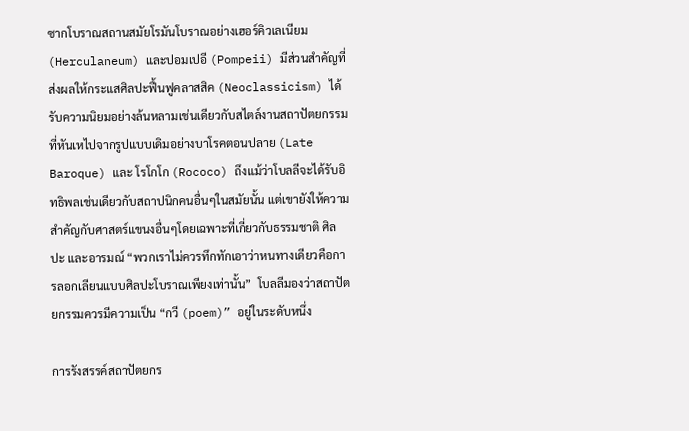ซากโบราณสถานสมัยโรมันโบราณอย่างเฮอร์คิวเลเนียม (Herculaneum) และปอมเปอี (Pompeii) มีส่วนสำคัญที่ส่งผลให้กระแสศิลปะฟื้นฟูคลาสสิค (Neoclassicism) ได้รับความนิยมอย่างล้นหลามเช่นเดียวกับสไตล์งานสถาปัตยกรรมที่หันเหไปจากรูปแบบเดิมอย่างบาโรคตอนปลาย (Late Baroque) และ โรโกโก (Rococo) ถึงแม้ว่าโบลลีจะได้รับอิทธิพลเช่นเดียวกับสถาปนิกคนอื่นๆในสมัยนั้น แต่เขายังให้ความสำคัญกับศาสตร์แขนงอื่นๆโดยเฉพาะที่เกี่ยวกับธรรมชาติ ศิลปะ และอารมณ์ “พวกเราไม่ควรทึกทักเอาว่าหนทางเดียวคือการลอกเลียนแบบศิลปะโบราณเพียงเท่านั้น”  โบลลีมองว่าสถาปัตยกรรมควรมีความเป็น “กวี (poem)” อยู่ในระดับหนึ่ง

การรังสรรค์สถาปัตยกร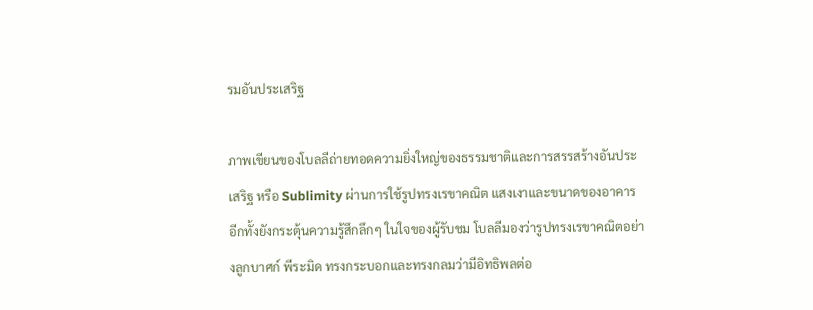รมอันประเสริฐ

ภาพเขียนของโบลลีถ่ายทอดความยิ่งใหญ่ของธรรมชาติและการสรรสร้างอันประเสริฐ หรือ Sublimity ผ่านการใช้รูปทรงเรขาคณิต แสงเงาและขนาดของอาคาร อีกทั้งยังกระตุ้นความรู้สึกลึกๆ ในใจของผู้รับชม โบลลีมองว่ารูปทรงเรขาคณิตอย่างลูกบาศก์ พีระมิด ทรงกระบอกและทรงกลมว่ามีอิทธิพลต่อ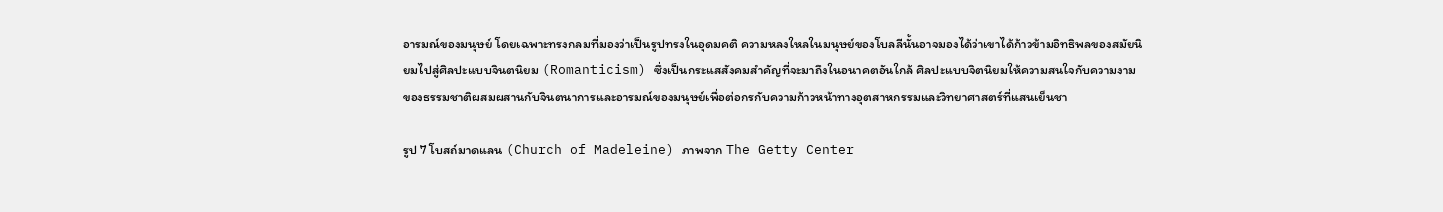อารมณ์ของมนุษย์ โดยเฉพาะทรงกลมที่มองว่าเป็นรูปทรงในอุดมคติ ความหลงใหลในมนุษย์ของโบลลีนั้นอาจมองได้ว่าเขาได้ก้าวข้ามอิทธิพลของสมัยนิยมไปสู่ศิลปะแบบจินตนิยม (Romanticism) ซึ่งเป็นกระแสสังคมสำคัญที่จะมาถึงในอนาคตอันใกล้ ศิลปะแบบจิตนิยมให้ความสนใจกับความงามของธรรมชาติผสมผสานกับจินตนาการและอารมณ์ของมนุษย์เพื่อต่อกรกับความก้าวหน้าทางอุตสาหกรรมและวิทยาศาสตร์ที่แสนเย็นชา

รูป 7 โบสถ์มาดแลน (Church of Madeleine) ภาพจาก The Getty Center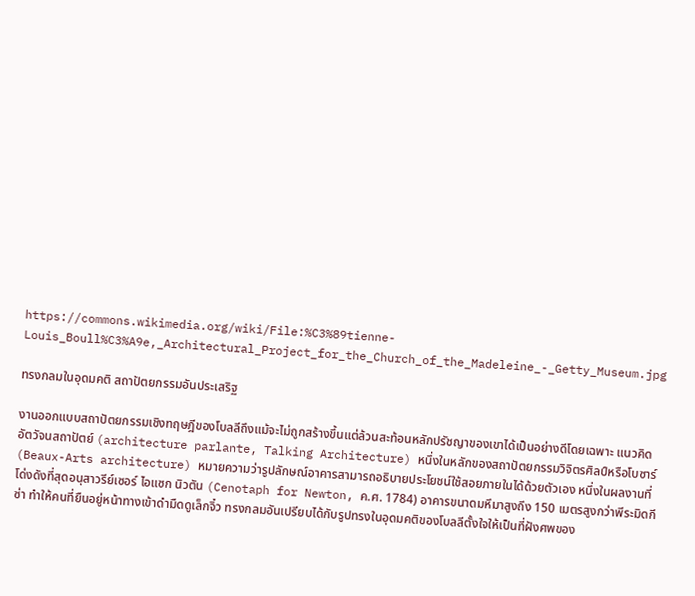https://commons.wikimedia.org/wiki/File:%C3%89tienne-Louis_Boull%C3%A9e,_Architectural_Project_for_the_Church_of_the_Madeleine_-_Getty_Museum.jpg

ทรงกลมในอุดมคติ สถาปัตยกรรมอันประเสริฐ

งานออกแบบสถาปัตยกรรมเชิงทฤษฎีของโบลลีถึงแม้จะไม่ถูกสร้างขึ้นแต่ล้วนสะท้อนหลักปรัชญาของเขาได้เป็นอย่างดีโดยเฉพาะ แนวคิด อัตวัจนสถาปัตย์ (architecture parlante, Talking Architecture) หนึ่งในหลักของสถาปัตยกรรมวิจิตรศิลป์หรือโบซาร์ (Beaux-Arts architecture) หมายความว่ารูปลักษณ์อาคารสามารถอธิบายประโยชน์ใช้สอยภายในได้ด้วยตัวเอง หนึ่งในผลงานที่โด่งดังที่สุดอนุสาวรีย์เซอร์ ไอแซก นิวตัน (Cenotaph for Newton, ค.ศ. 1784) อาคารขนาดมหึมาสูงถึง 150 เมตรสูงกว่าพีระมิดกีซ่า ทำให้คนที่ยืนอยู่หน้าทางเข้าดำมืดดูเล็กจิ๋ว ทรงกลมอันเปรียบได้กับรูปทรงในอุดมคติของโบลลีตั้งใจให้เป็นที่ฝังศพของ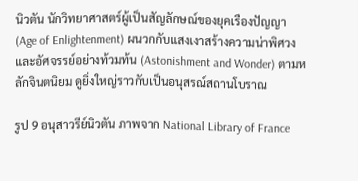นิวตัน นักวิทยาศาสตร์ผู้เป็นสัญลักษณ์ของยุคเรืองปัญญา (Age of Enlightenment) ผนวกกับแสงเงาสร้างความน่าพิศวงและอัศจรรย์อย่างท้วมท้น (Astonishment and Wonder) ตามหลักจินตนิยม ดูยิ่งใหญ่ราวกับเป็นอนุสรณ์สถานโบราณ

รูป 9 อนุสาวรีย์นิวตัน ภาพจาก National Library of France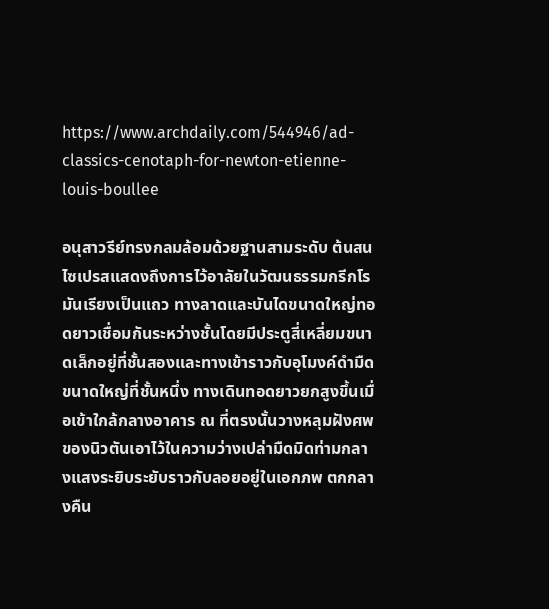https://www.archdaily.com/544946/ad-classics-cenotaph-for-newton-etienne-louis-boullee

อนุสาวรีย์ทรงกลมล้อมด้วยฐานสามระดับ ต้นสนไซเปรสแสดงถึงการไว้อาลัยในวัฒนธรรมกรีกโรมันเรียงเป็นแถว ทางลาดและบันไดขนาดใหญ่ทอดยาวเชื่อมกันระหว่างชั้นโดยมีประตูสี่เหลี่ยมขนาดเล็กอยู่ที่ชั้นสองและทางเข้าราวกับอุโมงค์ดำมืดขนาดใหญ่ที่ชั้นหนึ่ง ทางเดินทอดยาวยกสูงขึ้นเมื่อเข้าใกล้กลางอาคาร ณ ที่ตรงนั้นวางหลุมฝังศพของนิวตันเอาไว้ในความว่างเปล่ามืดมิดท่ามกลางแสงระยิบระยับราวกับลอยอยู่ในเอกภพ ตกกลางคืน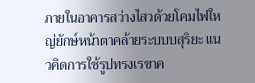ภายในอาคารสว่างไสวด้วยโคมไฟใหญ่ยักษ์หน้าตาคล้ายระบบบสุริยะ แนวคิดการใช้รูปทรงเรขาค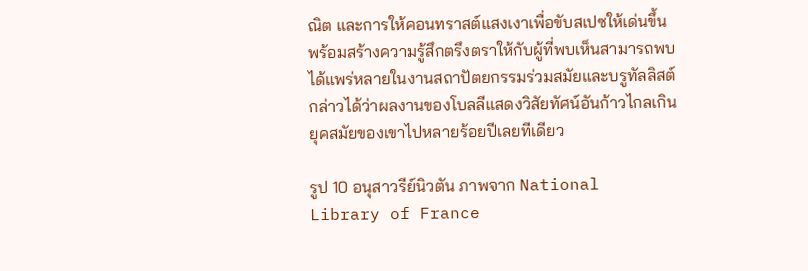ณิต และการให้คอนทราสต์แสงเงาเพื่อขับสเปซให้เด่นขึ้นพร้อมสร้างความรู้สึกตรึงตราให้กับผู้ที่พบเห็นสามารถพบได้แพร่หลายในงานสถาปัตยกรรมร่วมสมัยและบรูทัลลิสต์ กล่าวได้ว่าผลงานของโบลลีแสดงวิสัยทัศน์อันก้าวไกลเกินยุคสมัยของเขาไปหลายร้อยปีเลยทีเดียว

รูป 10 อนุสาวรีย์นิวตัน ภาพจาก National Library of France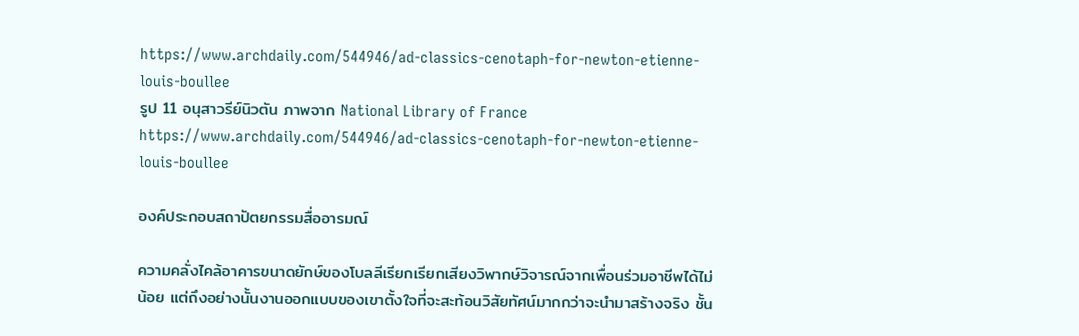https://www.archdaily.com/544946/ad-classics-cenotaph-for-newton-etienne-louis-boullee
รูป 11 อนุสาวรีย์นิวตัน ภาพจาก National Library of France https://www.archdaily.com/544946/ad-classics-cenotaph-for-newton-etienne-louis-boullee

องค์ประกอบสถาปัตยกรรมสื่ออารมณ์

ความคลั่งไคล้อาคารขนาดยักษ์ของโบลลีเรียกเรียกเสียงวิพากษ์วิจารณ์จากเพื่อนร่วมอาชีพได้ไม่น้อย แต่ถึงอย่างนั้นงานออกแบบของเขาตั้งใจที่จะสะท้อนวิสัยทัศน์มากกว่าจะนำมาสร้างจริง ชั้น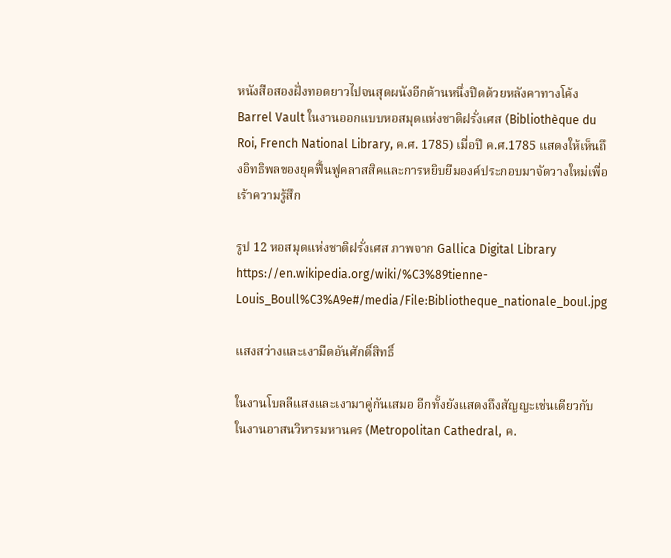หนังสือสองฝั่งทอดยาวไปจนสุดผนังอีกด้านหนึ่งปิดด้วยหลังคาทางโค้ง Barrel Vault ในงานออกแบบหอสมุดแห่งชาติฝรั่งเศส (Bibliothèque du Roi, French National Library, ค.ศ. 1785) เมื่อปี ค.ศ.1785 แสดงให้เห็นถึงอิทธิพลของยุคฟื้นฟูคลาสสิคและการหยิบยืมองค์ประกอบมาจัดวางใหม่เพื่อเร้าความรู้สึก

รูป 12 หอสมุดแห่งชาติฝรั่งเศส ภาพจาก Gallica Digital Library https://en.wikipedia.org/wiki/%C3%89tienne-Louis_Boull%C3%A9e#/media/File:Bibliotheque_nationale_boul.jpg

แสงสว่างและเงามืดอันศักดิ์สิทธิ์

ในงานโบลลีแสงและเงามาคู่กันเสมอ อีกทั้งยังแสดงถึงสัญญะเช่นเดียวกับในงานอาสนวิหารมหานคร (Metropolitan Cathedral, ค.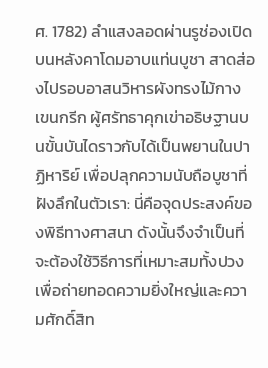ศ. 1782) ลำแสงลอดผ่านรูช่องเปิดบนหลังคาโดมอาบแท่นบูชา สาดส่องไปรอบอาสนวิหารผังทรงไม้กางเขนกรีก ผู้ศรัทธาคุกเข่าอธิษฐานบนขั้นบันไดราวกับได้เป็นพยานในปาฏิหาริย์ เพื่อปลุกความนับถือบูชาที่ฝังลึกในตัวเรา: นี่คือจุดประสงค์ของพิธีทางศาสนา ดังนั้นจึงจำเป็นที่จะต้องใช้วิธีการที่เหมาะสมทั้งปวงเพื่อถ่ายทอดความยิ่งใหญ่และความศักดิ์สิท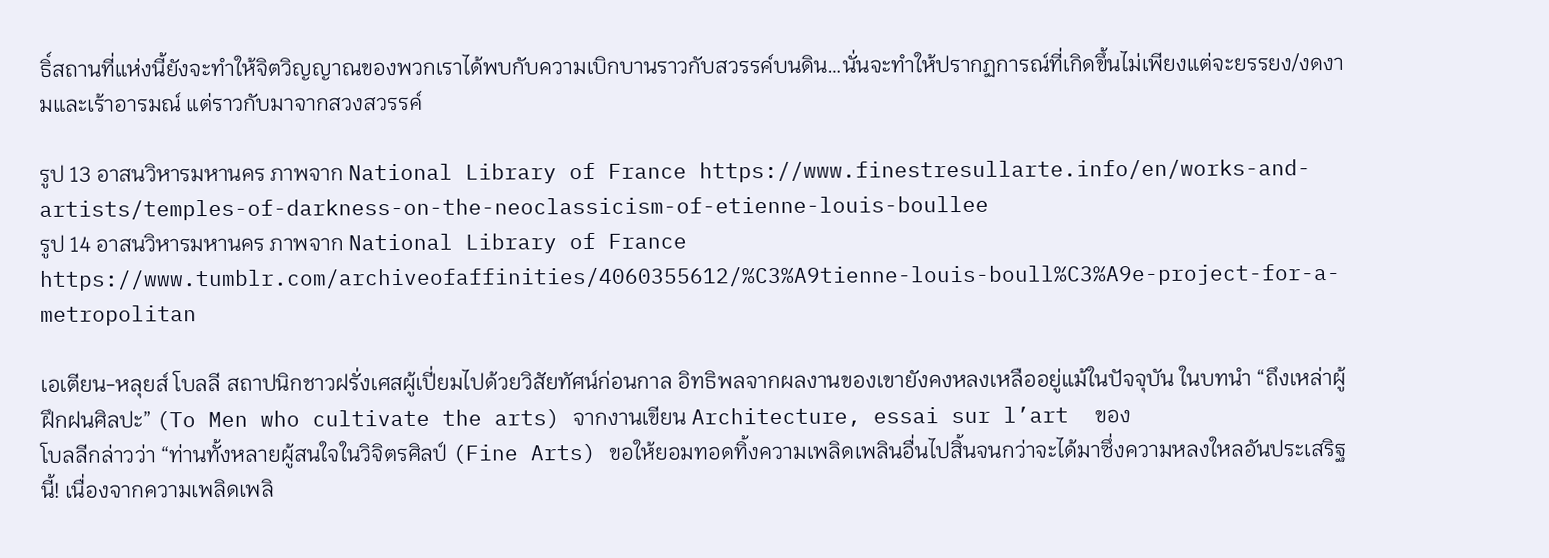ธิ์สถานที่แห่งนี้ยังจะทำให้จิตวิญญาณของพวกเราได้พบกับความเบิกบานราวกับสวรรค์บนดิน…นั่นจะทำให้ปรากฏการณ์ที่เกิดขึ้นไม่เพียงแต่จะยรรยง/งดงามและเร้าอารมณ์ แต่ราวกับมาจากสวงสวรรค์

รูป 13 อาสนวิหารมหานคร ภาพจาก National Library of France https://www.finestresullarte.info/en/works-and-artists/temples-of-darkness-on-the-neoclassicism-of-etienne-louis-boullee
รูป 14 อาสนวิหารมหานคร ภาพจาก National Library of France https://www.tumblr.com/archiveofaffinities/4060355612/%C3%A9tienne-louis-boull%C3%A9e-project-for-a-metropolitan

เอเตียน-หลุยส์ โบลลี สถาปนิกชาวฝรั่งเศสผู้เปี่ยมไปด้วยวิสัยทัศน์ก่อนกาล อิทธิพลจากผลงานของเขายังคงหลงเหลืออยู่แม้ในปัจจุบัน ในบทนำ “ถึงเหล่าผู้ฝึกฝนศิลปะ” (To Men who cultivate the arts) จากงานเขียน Architecture, essai sur l’art  ของ
โบลลีกล่าวว่า “ท่านทั้งหลายผู้สนใจในวิจิตรศิลป์ (Fine Arts) ขอให้ยอมทอดทิ้งความเพลิดเพลินอื่นไปสิ้นจนกว่าจะได้มาซึ่งความหลงใหลอันประเสริฐนี้! เนื่องจากความเพลิดเพลิ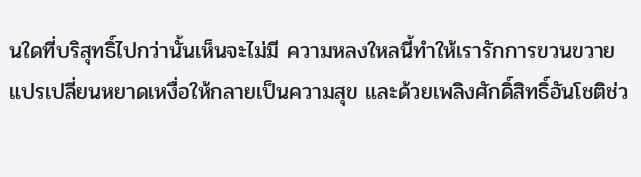นใดที่บริสุทธิ์ไปกว่านั้นเห็นจะไม่มี ความหลงใหลนี้ทำให้เรารักการขวนขวาย แปรเปลี่ยนหยาดเหงื่อให้กลายเป็นความสุข และด้วยเพลิงศักดิ์สิทธิ์อันโชติช่ว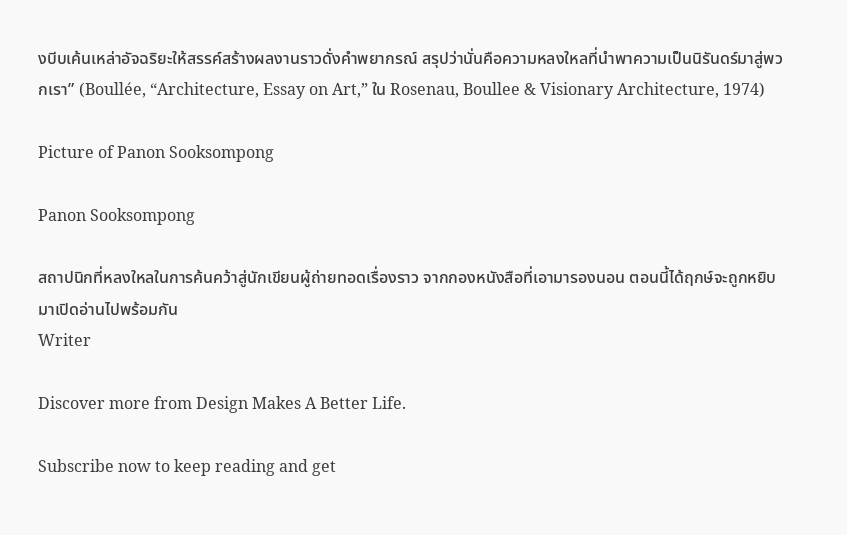งบีบเค้นเหล่าอัจฉริยะให้สรรค์สร้างผลงานราวดั่งคำพยากรณ์ สรุปว่านั่นคือความหลงใหลที่นำพาความเป็นนิรันดร์มาสู่พวกเรา” (Boullée, “Architecture, Essay on Art,” ใน Rosenau, Boullee & Visionary Architecture, 1974)

Picture of Panon Sooksompong

Panon Sooksompong

สถาปนิกที่หลงใหลในการค้นคว้าสู่นักเขียนผู้ถ่ายทอดเรื่องราว จากกองหนังสือที่เอามารองนอน ตอนนี้ได้ฤกษ์จะถูกหยิบมาเปิดอ่านไปพร้อมกัน
Writer

Discover more from Design Makes A Better Life.

Subscribe now to keep reading and get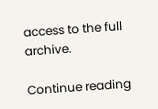access to the full archive.

Continue reading